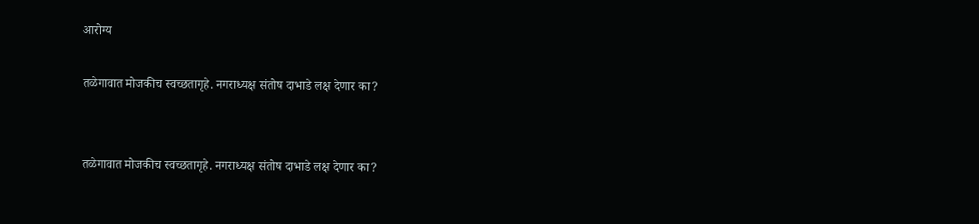आरोग्य

तळेगावात मोजकीच स्वच्छतागृहे. नगराध्यक्ष संतोष दाभाडे लक्ष देणार का?


तळेगावात मोजकीच स्वच्छतागृहे. नगराध्यक्ष संतोष दाभाडे लक्ष देणार का?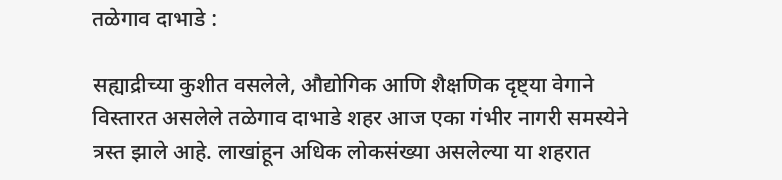तळेगाव दाभाडे :

सह्याद्रीच्या कुशीत वसलेले, औद्योगिक आणि शैक्षणिक दृष्ट्या वेगाने विस्तारत असलेले तळेगाव दाभाडे शहर आज एका गंभीर नागरी समस्येने त्रस्त झाले आहे. लाखांहून अधिक लोकसंख्या असलेल्या या शहरात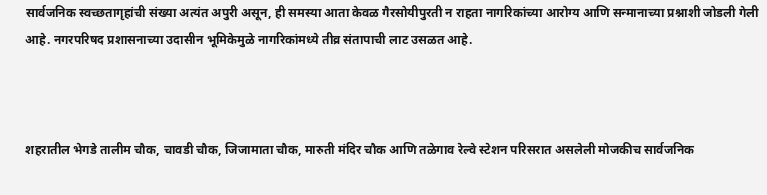सार्वजनिक स्वच्छतागृहांची संख्या अत्यंत अपुरी असून, ही समस्या आता केवळ गैरसोयीपुरती न राहता नागरिकांच्या आरोग्य आणि सन्मानाच्या प्रश्नाशी जोडली गेली आहे. नगरपरिषद प्रशासनाच्या उदासीन भूमिकेमुळे नागरिकांमध्ये तीव्र संतापाची लाट उसळत आहे.



शहरातील भेगडे तालीम चौक, चावडी चौक, जिजामाता चौक, मारुती मंदिर चौक आणि तळेगाव रेल्वे स्टेशन परिसरात असलेली मोजकीच सार्वजनिक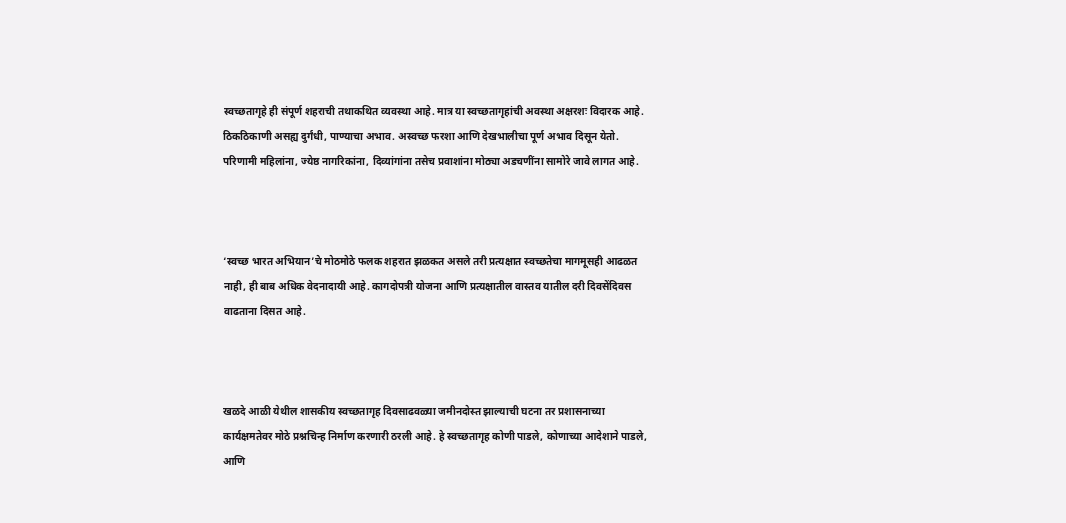स्वच्छतागृहे ही संपूर्ण शहराची तथाकथित व्यवस्था आहे. मात्र या स्वच्छतागृहांची अवस्था अक्षरशः विदारक आहे. ठिकठिकाणी असह्य दुर्गंधी, पाण्याचा अभाव. अस्वच्छ फरशा आणि देखभालीचा पूर्ण अभाव दिसून येतो. परिणामी महिलांना, ज्येष्ठ नागरिकांना, दिव्यांगांना तसेच प्रवाशांना मोठ्या अडचणींना सामोरे जावे लागत आहे.



‘स्वच्छ भारत अभियान’चे मोठमोठे फलक शहरात झळकत असले तरी प्रत्यक्षात स्वच्छतेचा मागमूसही आढळत नाही, ही बाब अधिक वेदनादायी आहे. कागदोपत्री योजना आणि प्रत्यक्षातील वास्तव यातील दरी दिवसेंदिवस वाढताना दिसत आहे.



खळदे आळी येथील शासकीय स्वच्छतागृह दिवसाढवळ्या जमीनदोस्त झाल्याची घटना तर प्रशासनाच्या कार्यक्षमतेवर मोठे प्रश्नचिन्ह निर्माण करणारी ठरली आहे. हे स्वच्छतागृह कोणी पाडले, कोणाच्या आदेशाने पाडले, आणि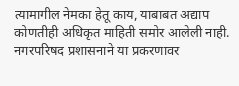त्यामागील नेमका हेतू काय, याबाबत अद्याप कोणतीही अधिकृत माहिती समोर आलेली नाही. नगरपरिषद प्रशासनाने या प्रकरणावर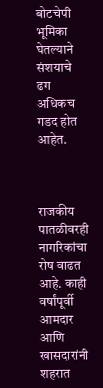बोटचेपी भूमिका घेतल्याने संशयाचे ढग अधिकच गडद होत आहेत.



राजकीय पातळीवरही नागरिकांचा रोष वाढत आहे. काही वर्षांपूर्वी आमदार आणि खासदारांनी शहरात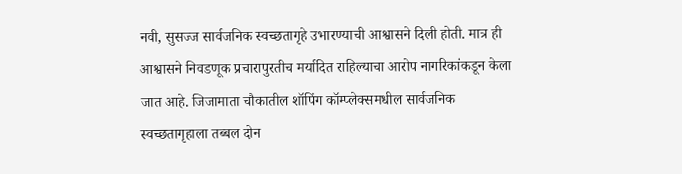नवी, सुसज्ज सार्वजनिक स्वच्छतागृहे उभारण्याची आश्वासने दिली होती. मात्र ही आश्वासने निवडणूक प्रचारापुरतीच मर्यादित राहिल्याचा आरोप नागरिकांकडून केला जात आहे. जिजामाता चौकातील शॉपिंग कॉम्प्लेक्समधील सार्वजनिक स्वच्छतागृहाला तब्बल दोन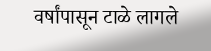वर्षांपासून टाळे लागले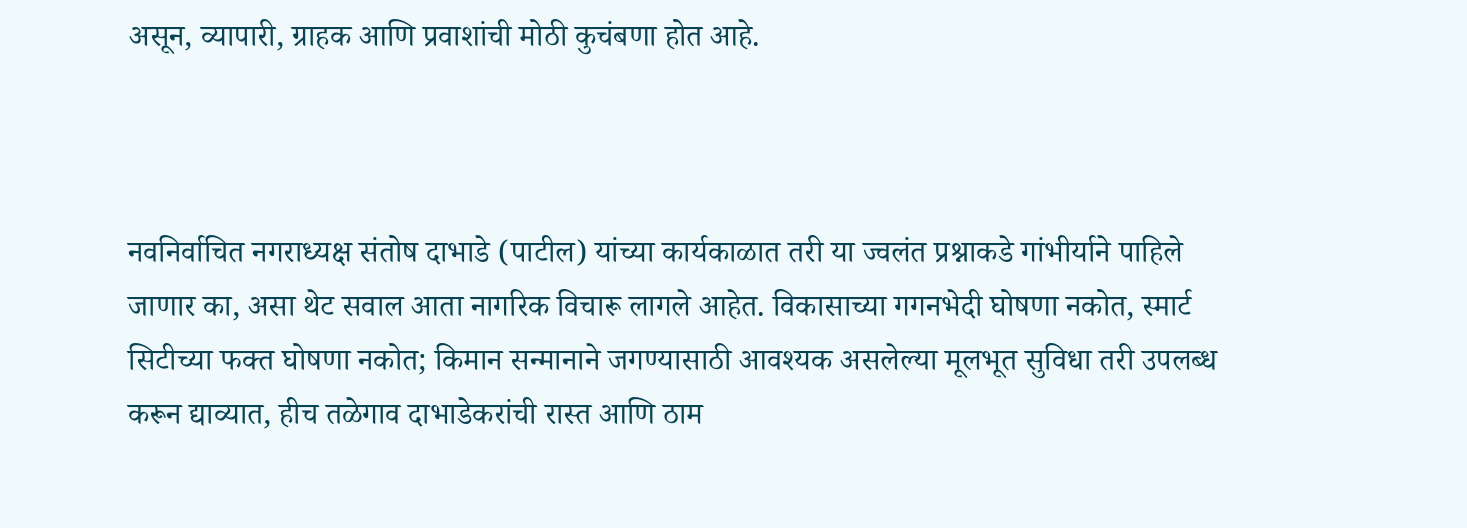असून, व्यापारी, ग्राहक आणि प्रवाशांची मोठी कुचंबणा होत आहे.



नवनिर्वाचित नगराध्यक्ष संतोष दाभाडे (पाटील) यांच्या कार्यकाळात तरी या ज्वलंत प्रश्नाकडे गांभीर्याने पाहिले जाणार का, असा थेट सवाल आता नागरिक विचारू लागले आहेत. विकासाच्या गगनभेदी घोषणा नकोत, स्मार्ट सिटीच्या फक्त घोषणा नकोत; किमान सन्मानाने जगण्यासाठी आवश्यक असलेल्या मूलभूत सुविधा तरी उपलब्ध करून द्याव्यात, हीच तळेगाव दाभाडेकरांची रास्त आणि ठाम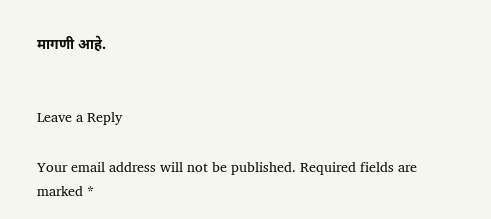मागणी आहे.


Leave a Reply

Your email address will not be published. Required fields are marked *